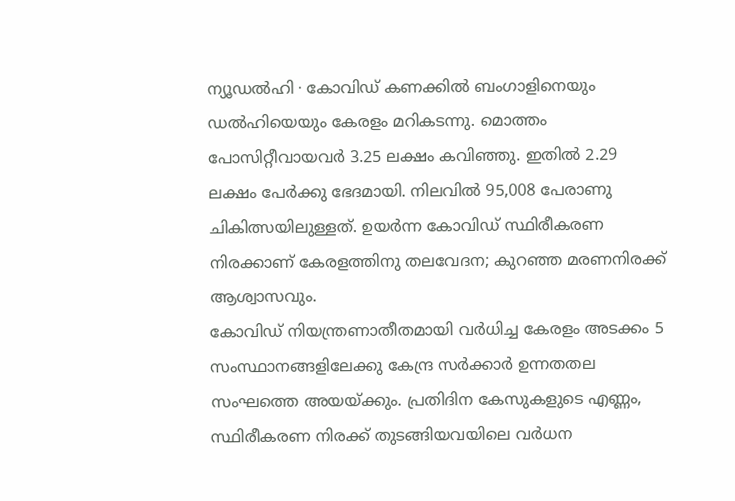ന്യൂഡൽഹി ∙ കോവിഡ് കണക്കിൽ ബംഗാളിനെയും ഡൽഹിയെയും കേരളം മറികടന്നു. മൊത്തം പോസിറ്റീവായവർ 3.25 ലക്ഷം കവിഞ്ഞു. ഇതിൽ 2.29 ലക്ഷം പേർക്കു ഭേദമായി. നിലവിൽ 95,008 പേരാണു ചികിത്സയിലുള്ളത്. ഉയർന്ന കോവിഡ് സ്ഥിരീകരണ നിരക്കാണ് കേരളത്തിനു തലവേദന; കുറഞ്ഞ മരണനിരക്ക് ആശ്വാസവും.
കോവിഡ് നിയന്ത്രണാതീതമായി വർധിച്ച കേരളം അടക്കം 5 സംസ്ഥാനങ്ങളിലേക്കു കേന്ദ്ര സർക്കാർ ഉന്നതതല സംഘത്തെ അയയ്ക്കും. പ്രതിദിന കേസുകളുടെ എണ്ണം, സ്ഥിരീകരണ നിരക്ക് തുടങ്ങിയവയിലെ വർധന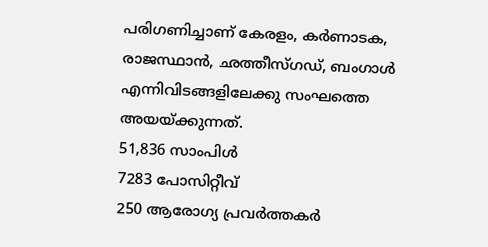പരിഗണിച്ചാണ് കേരളം, കർണാടക, രാജസ്ഥാൻ, ഛത്തീസ്ഗഡ്, ബംഗാൾ എന്നിവിടങ്ങളിലേക്കു സംഘത്തെ അയയ്ക്കുന്നത്.
51,836 സാംപിൾ
7283 പോസിറ്റീവ്
250 ആരോഗ്യ പ്രവർത്തകർ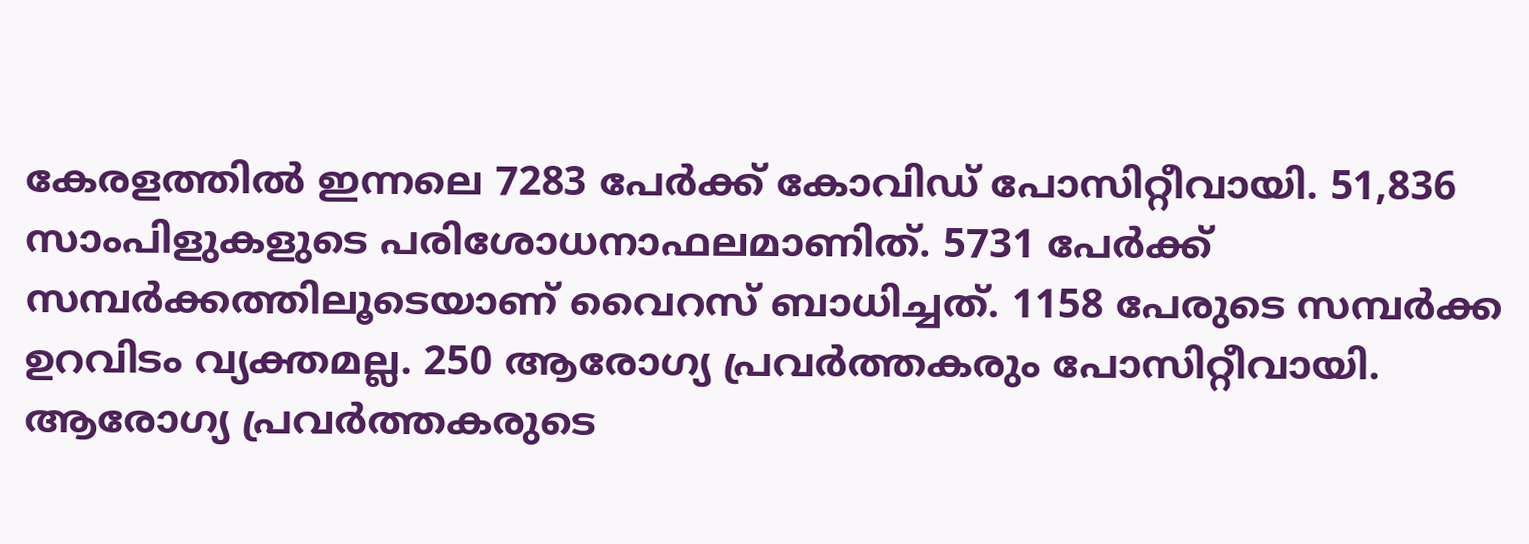കേരളത്തിൽ ഇന്നലെ 7283 പേർക്ക് കോവിഡ് പോസിറ്റീവായി. 51,836 സാംപിളുകളുടെ പരിശോധനാഫലമാണിത്. 5731 പേർക്ക് സമ്പർക്കത്തിലൂടെയാണ് വൈറസ് ബാധിച്ചത്. 1158 പേരുടെ സമ്പർക്ക ഉറവിടം വ്യക്തമല്ല. 250 ആരോഗ്യ പ്രവർത്തകരും പോസിറ്റീവായി. ആരോഗ്യ പ്രവർത്തകരുടെ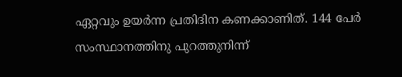ഏറ്റവും ഉയർന്ന പ്രതിദിന കണക്കാണിത്. 144 പേർ സംസ്ഥാനത്തിനു പുറത്തുനിന്ന്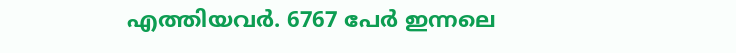എത്തിയവർ. 6767 പേർ ഇന്നലെ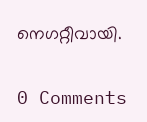നെഗറ്റീവായി.

0 Comments